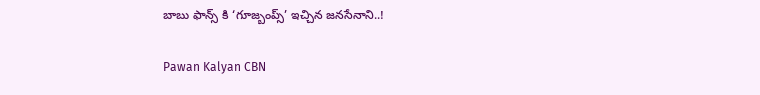బాబు ఫాన్స్ కి ‘గూజ్బంప్స్’ ఇచ్చిన జనసేనాని..!

Pawan Kalyan CBN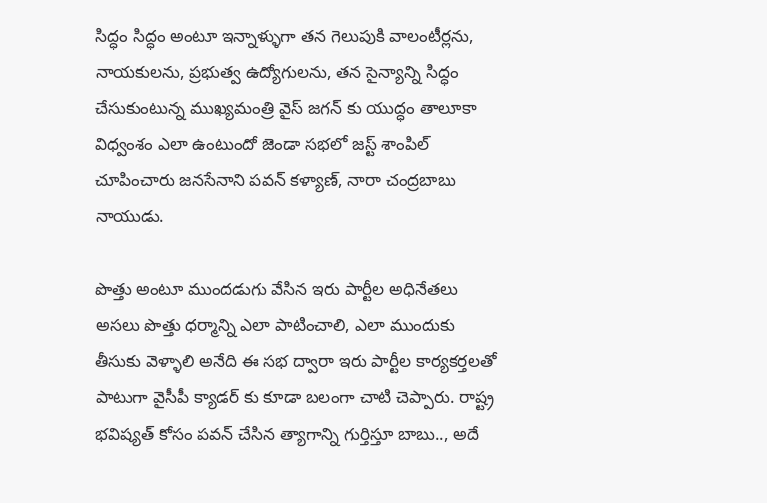సిద్ధం సిద్ధం అంటూ ఇన్నాళ్ళుగా తన గెలుపుకి వాలంటీర్లను, నాయకులను, ప్రభుత్వ ఉద్యోగులను, తన సైన్యాన్ని సిద్ధం చేసుకుంటున్న ముఖ్యమంత్రి వైస్ జగన్ కు యుద్ధం తాలూకా విధ్వంశం ఎలా ఉంటుందో జెండా సభలో జస్ట్ శాంపిల్ చూపించారు జనసేనాని పవన్ కళ్యాణ్, నారా చంద్రబాబు నాయుడు.

పొత్తు అంటూ ముందడుగు వేసిన ఇరు పార్టీల అధినేతలు అసలు పొత్తు ధర్మాన్ని ఎలా పాటించాలి, ఎలా ముందుకు తీసుకు వెళ్ళాలి అనేది ఈ సభ ద్వారా ఇరు పార్టీల కార్యకర్తలతో పాటుగా వైసీపీ క్యాడర్ కు కూడా బలంగా చాటి చెప్పారు. రాష్ట్ర భవిష్యత్ కోసం పవన్ చేసిన త్యాగాన్ని గుర్తిస్తూ బాబు.., అదే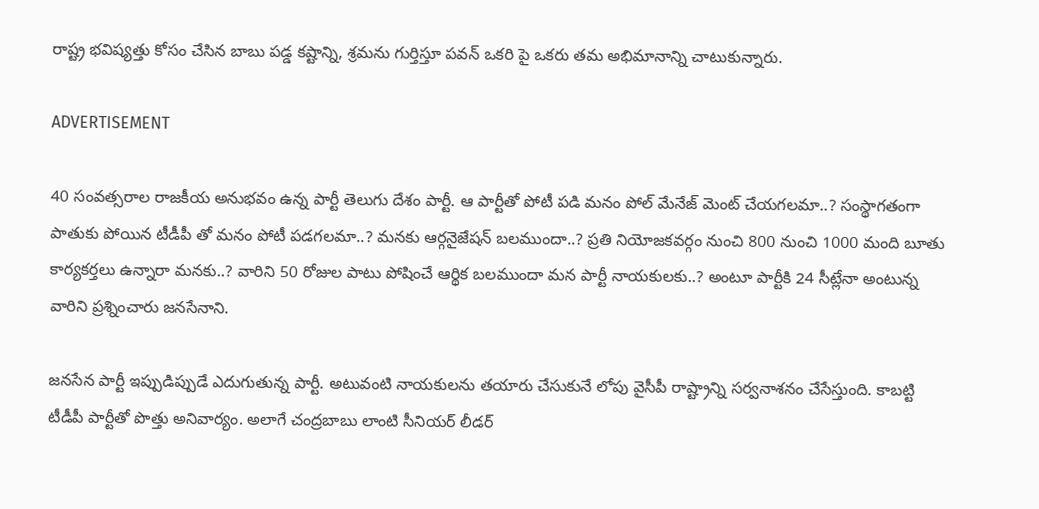రాష్ట్ర భవిష్యత్తు కోసం చేసిన బాబు పడ్డ కష్టాన్ని, శ్రమను గుర్తిస్తూ పవన్ ఒకరి పై ఒకరు తమ అభిమానాన్ని చాటుకున్నారు.

ADVERTISEMENT

40 సంవత్సరాల రాజకీయ అనుభవం ఉన్న పార్టీ తెలుగు దేశం పార్టీ. ఆ పార్టీతో పోటీ పడి మనం పోల్ మేనేజ్ మెంట్ చేయగలమా..? సంస్థాగతంగా పాతుకు పోయిన టీడీపీ తో మనం పోటీ పడగలమా..? మనకు ఆర్గనైజేషన్ బలముందా..? ప్రతి నియోజకవర్గం నుంచి 800 నుంచి 1000 మంది బూతు కార్యకర్తలు ఉన్నారా మనకు..? వారిని 50 రోజుల పాటు పోషించే ఆర్థిక బలముందా మన పార్టీ నాయకులకు..? అంటూ పార్టీకి 24 సీట్లేనా అంటున్న వారిని ప్రశ్నించారు జనసేనాని.

జనసేన పార్టీ ఇప్పుడిప్పుడే ఎదుగుతున్న పార్టీ. అటువంటి నాయకులను తయారు చేసుకునే లోపు వైసీపీ రాష్ట్రాన్ని సర్వనాశనం చేసేస్తుంది. కాబట్టి టీడీపీ పార్టీతో పొత్తు అనివార్యం. అలాగే చంద్రబాబు లాంటి సీనియర్ లీడర్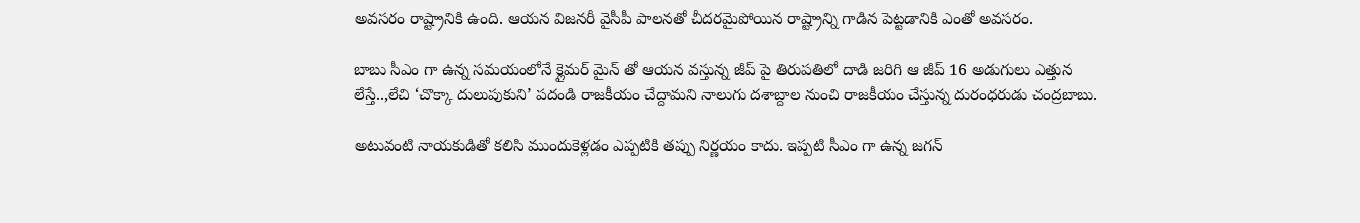అవసరం రాష్ట్రానికి ఉంది. ఆయన విజనరీ వైసీపీ పాలనతో చీదరమైపోయిన రాష్ట్రాన్ని గాడిన పెట్టడానికి ఎంతో అవసరం.

బాబు సీఎం గా ఉన్న సమయంలోనే క్లైమర్ మైన్ తో ఆయన వస్తున్న జీప్ పై తిరుపతిలో దాడి జరిగి ఆ జీప్ 16 అడుగులు ఎత్తున లేస్తే..,లేచి ‘చొక్కా దులుపుకుని’ పదండి రాజకీయం చేద్దామని నాలుగు దశాబ్దాల నుంచి రాజకీయం చేస్తున్న దురంధరుడు చంద్రబాబు.

అటువంటి నాయకుడితో కలిసి ముందుకెళ్లడం ఎప్పటికి తప్పు నిర్ణయం కాదు. ఇప్పటి సీఎం గా ఉన్న జగన్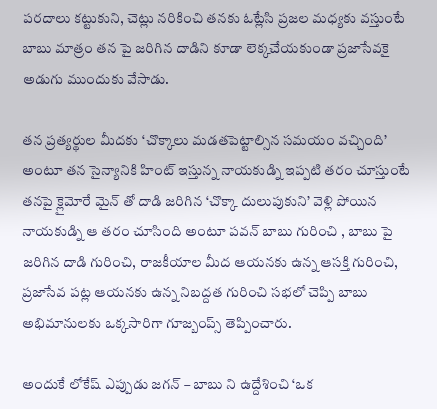పరదాలు కట్టుకుని, చెట్లు నరికించి తనకు ఓట్లేసి ప్రజల మధ్యకు వస్తుంటే బాబు మాత్రం తన పై జరిగిన దాడిని కూడా లెక్కచేయకుండా ప్రజాసేవకై అడుగు ముందుకు వేసాడు.

తన ప్రత్యర్థుల మీదకు ‘చొక్కాలు మడతపెట్టాల్సిన సమయం వచ్చింది’ అంటూ తన సైన్యానికి హింట్ ఇస్తున్న నాయకుడ్ని ఇప్పటి తరం చూస్తుంటే తనపై క్లైమోరే మైన్ తో దాడి జరిగిన ‘చొక్కా దులుపుకుని’ వెళ్లి పోయిన నాయకుడ్ని ఆ తరం చూసింది అంటూ పవన్ బాబు గురించి , బాబు పై జరిగిన దాడి గురించి, రాజకీయాల మీద ఆయనకు ఉన్న ఆసక్తి గురించి, ప్రజాసేవ పట్ల ఆయనకు ఉన్న నిబద్దత గురించి సభలో చెప్పి బాబు అభిమానులకు ఒక్కసారిగా గూజ్బంప్స్ తెప్పించారు.

అందుకే లోకేష్ ఎప్పుడు జగన్ – బాబు ని ఉద్దేశించి ‘ఒక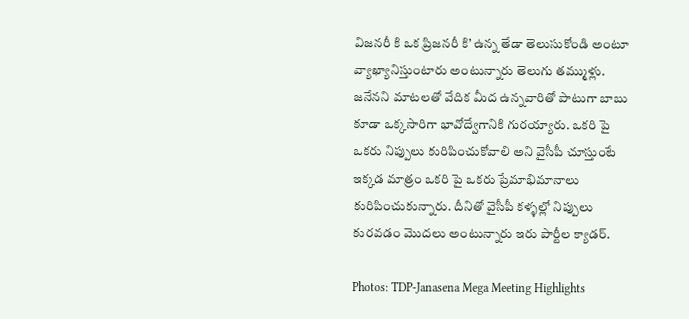విజనరీ కి ఒక ప్రిజనరీ కి’ ఉన్న తేడా తెలుసుకోండి అంటూ వ్యాఖ్యానిస్తుంటారు అంటున్నారు తెలుగు తమ్ముళ్లు. జనేనని మాటలతో వేదిక మీద ఉన్నవారితో పాటుగా బాబు కూడా ఒక్కసారిగా భావోద్వేగానికి గురయ్యారు. ఒకరి పై ఒకరు నిప్పులు కురిపించుకోవాలి అని వైసీపీ చూస్తుంటే ఇక్కడ మాత్రం ఒకరి పై ఒకరు ప్రేమాభిమానాలు కురిపించుకున్నారు. దీనితో వైసీపీ కళ్ళల్లో నిప్పులు కురవడం మొదలు అంటున్నారు ఇరు పార్టీల క్యాడర్.

Photos: TDP-Janasena Mega Meeting Highlights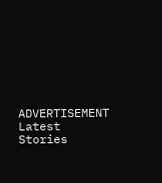ADVERTISEMENT
Latest Stories